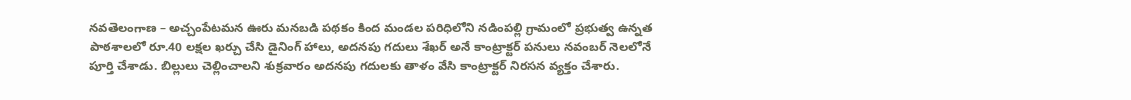నవతెలంగాణ – అచ్చంపేటమన ఊరు మనబడి పథకం కింద మండల పరిధిలోని నడింపల్లి గ్రామంలో ప్రభుత్వ ఉన్నత పాఠశాలలో రూ.40 లక్షల ఖర్చు చేసి డైనింగ్ హాలు, అదనపు గదులు శేఖర్ అనే కాంట్రాక్టర్ పనులు నవంబర్ నెలలోనే పూర్తి చేశాడు. బిల్లులు చెల్లించాలని శుక్రవారం అదనపు గదులకు తాళం వేసి కాంట్రాక్టర్ నిరసన వ్యక్తం చేశారు.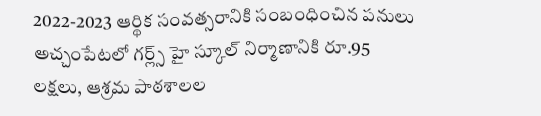2022-2023 ఆర్థిక సంవత్సరానికి సంబంధించిన పనులు అచ్చంపేటలో గర్ల్స్ హై స్కూల్ నిర్మాణానికి రూ.95 లక్షలు, ఆశ్రమ పాఠశాలల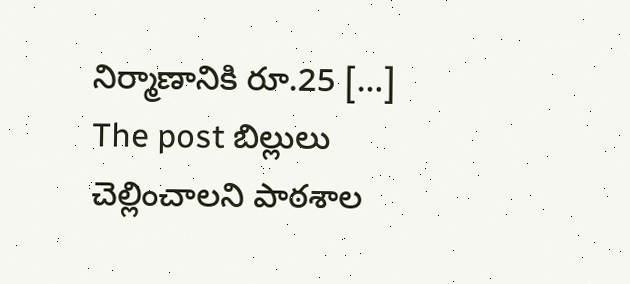నిర్మాణానికి రూ.25 […]
The post బిల్లులు చెల్లించాలని పాఠశాల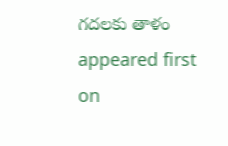గదలకు తాళం appeared first on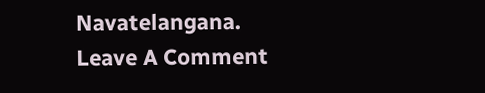Navatelangana.
Leave A Comment